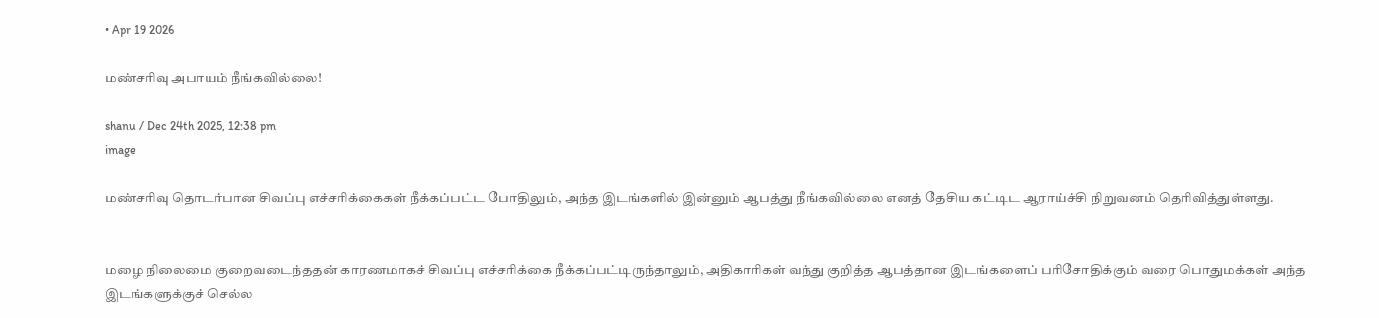• Apr 19 2026

மண்சரிவு அபாயம் நீங்கவில்லை!

shanu / Dec 24th 2025, 12:38 pm
image

மண்சரிவு தொடர்பான சிவப்பு எச்சரிக்கைகள் நீக்கப்பட்ட போதிலும், அந்த இடங்களில் இன்னும் ஆபத்து நீங்கவில்லை எனத் தேசிய கட்டிட ஆராய்ச்சி நிறுவனம் தெரிவித்துள்ளது.


மழை நிலைமை குறைவடைந்ததன் காரணமாகச் சிவப்பு எச்சரிக்கை நீக்கப்பட்டிருந்தாலும், அதிகாரிகள் வந்து குறித்த ஆபத்தான இடங்களைப் பரிசோதிக்கும் வரை பொதுமக்கள் அந்த இடங்களுக்குச் செல்ல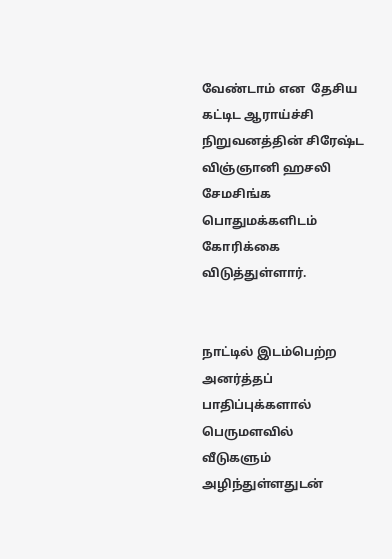வேண்டாம் என  தேசிய கட்டிட ஆராய்ச்சி நிறுவனத்தின் சிரேஷ்ட விஞ்ஞானி ஹசலி சேமசிங்க பொதுமக்களிடம் கோரிக்கை விடுத்துள்ளார்.


நாட்டில் இடம்பெற்ற அனர்த்தப் பாதிப்புக்களால் பெருமளவில் வீடுகளும் அழிந்துள்ளதுடன்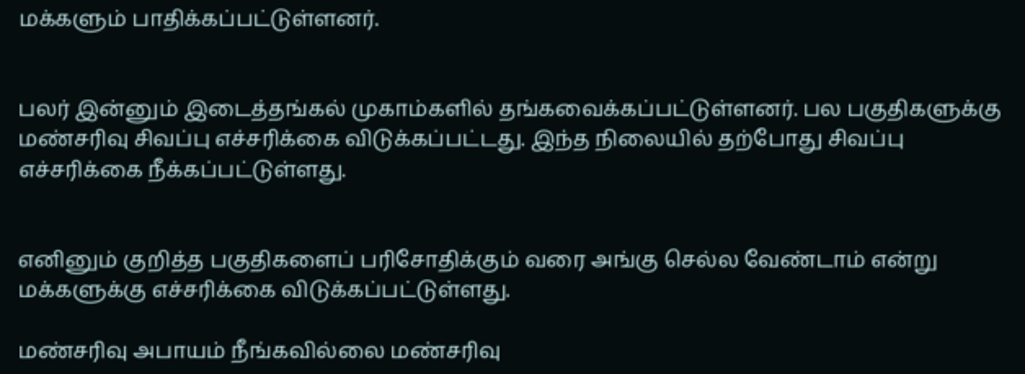மக்களும் பாதிக்கப்பட்டுள்ளனர்.


பலர் இன்னும் இடைத்தங்கல் முகாம்களில் தங்கவைக்கப்பட்டுள்ளனர். பல பகுதிகளுக்கு மண்சரிவு சிவப்பு எச்சரிக்கை விடுக்கப்பட்டது. இந்த நிலையில் தற்போது சிவப்பு எச்சரிக்கை நீக்கப்பட்டுள்ளது.


எனினும் குறித்த பகுதிகளைப் பரிசோதிக்கும் வரை அங்கு செல்ல வேண்டாம் என்று மக்களுக்கு எச்சரிக்கை விடுக்கப்பட்டுள்ளது.

மண்சரிவு அபாயம் நீங்கவில்லை மண்சரிவு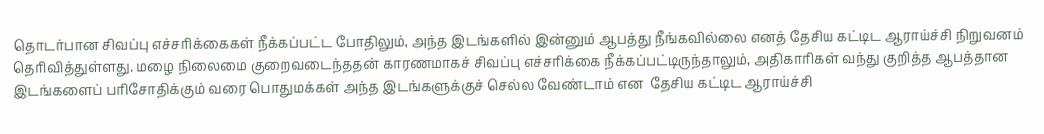தொடர்பான சிவப்பு எச்சரிக்கைகள் நீக்கப்பட்ட போதிலும், அந்த இடங்களில் இன்னும் ஆபத்து நீங்கவில்லை எனத் தேசிய கட்டிட ஆராய்ச்சி நிறுவனம் தெரிவித்துள்ளது. மழை நிலைமை குறைவடைந்ததன் காரணமாகச் சிவப்பு எச்சரிக்கை நீக்கப்பட்டிருந்தாலும், அதிகாரிகள் வந்து குறித்த ஆபத்தான இடங்களைப் பரிசோதிக்கும் வரை பொதுமக்கள் அந்த இடங்களுக்குச் செல்ல வேண்டாம் என  தேசிய கட்டிட ஆராய்ச்சி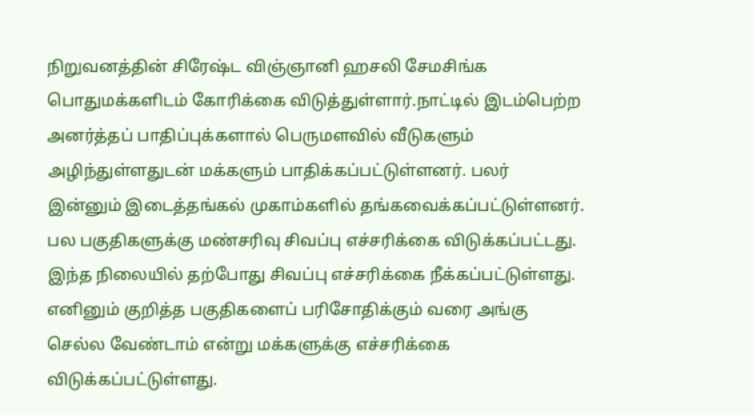நிறுவனத்தின் சிரேஷ்ட விஞ்ஞானி ஹசலி சேமசிங்க பொதுமக்களிடம் கோரிக்கை விடுத்துள்ளார்.நாட்டில் இடம்பெற்ற அனர்த்தப் பாதிப்புக்களால் பெருமளவில் வீடுகளும் அழிந்துள்ளதுடன் மக்களும் பாதிக்கப்பட்டுள்ளனர். பலர் இன்னும் இடைத்தங்கல் முகாம்களில் தங்கவைக்கப்பட்டுள்ளனர். பல பகுதிகளுக்கு மண்சரிவு சிவப்பு எச்சரிக்கை விடுக்கப்பட்டது. இந்த நிலையில் தற்போது சிவப்பு எச்சரிக்கை நீக்கப்பட்டுள்ளது. எனினும் குறித்த பகுதிகளைப் பரிசோதிக்கும் வரை அங்கு செல்ல வேண்டாம் என்று மக்களுக்கு எச்சரிக்கை விடுக்கப்பட்டுள்ளது.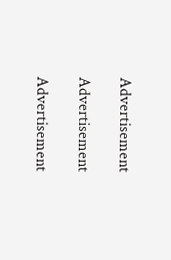Advertisement

Advertisement

Advertisement